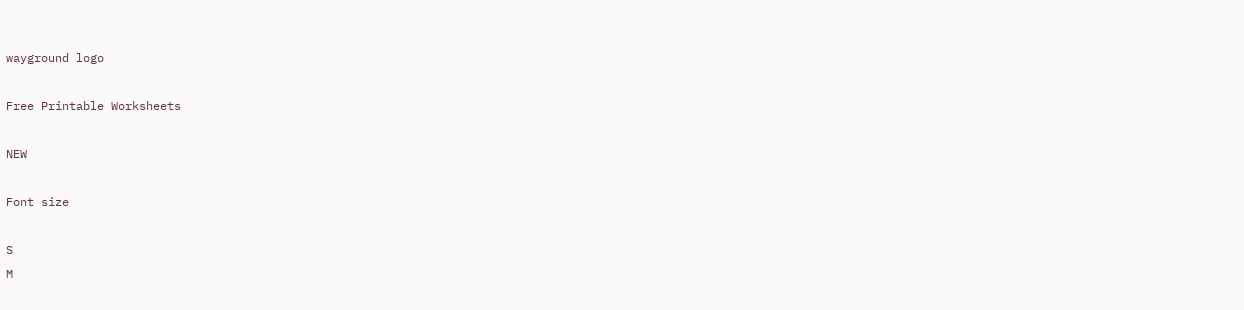wayground logo

Free Printable Worksheets

NEW

Font size

S
M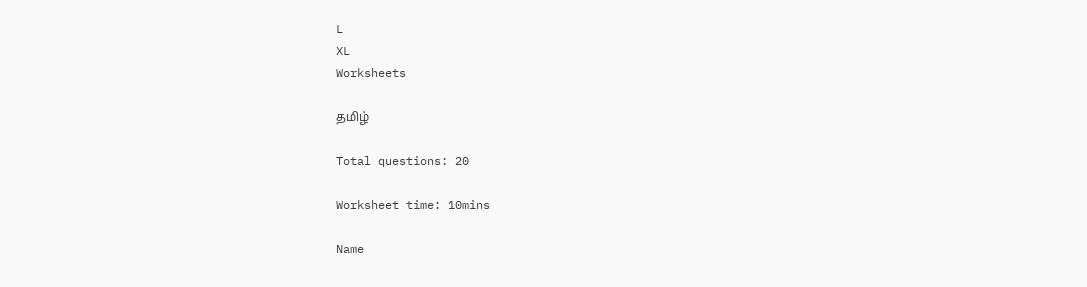L
XL
Worksheets

தமிழ்

Total questions: 20

Worksheet time: 10mins

Name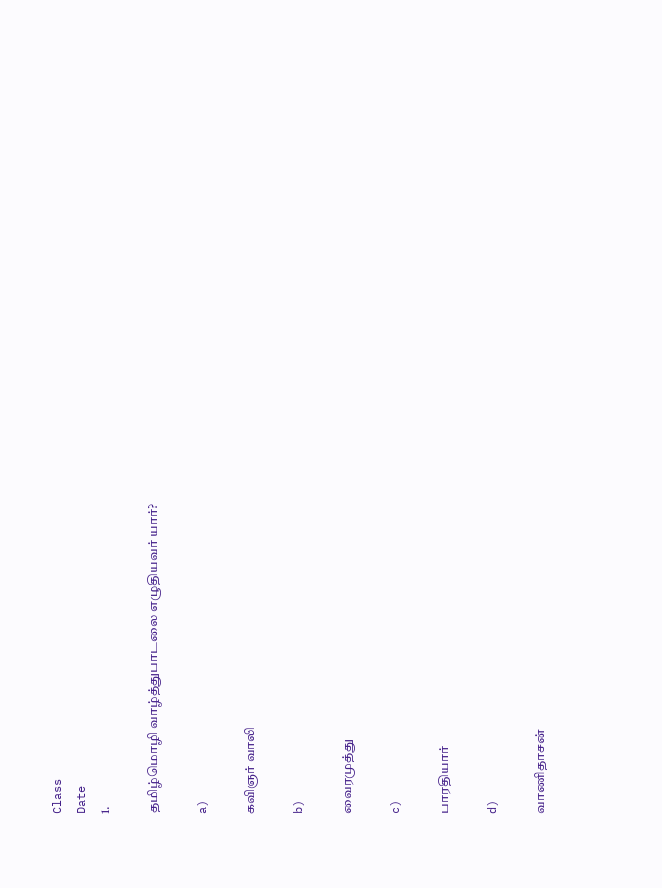Class
Date
1.

தமிழ்மொழி வாழ்த்துபாடலை எழுதியவர் யார்?

a)

கவிஞர் வாலி

b)

வைரமுத்து

c)

பாரதியார்

d)

வாணிதாசன்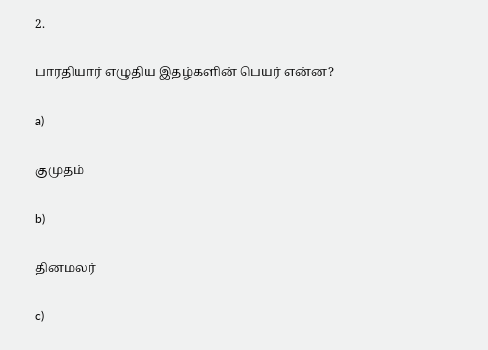2.

பாரதியார் எழுதிய இதழ்களின் பெயர் என்ன?

a)

குமுதம்

b)

தினமலர்

c)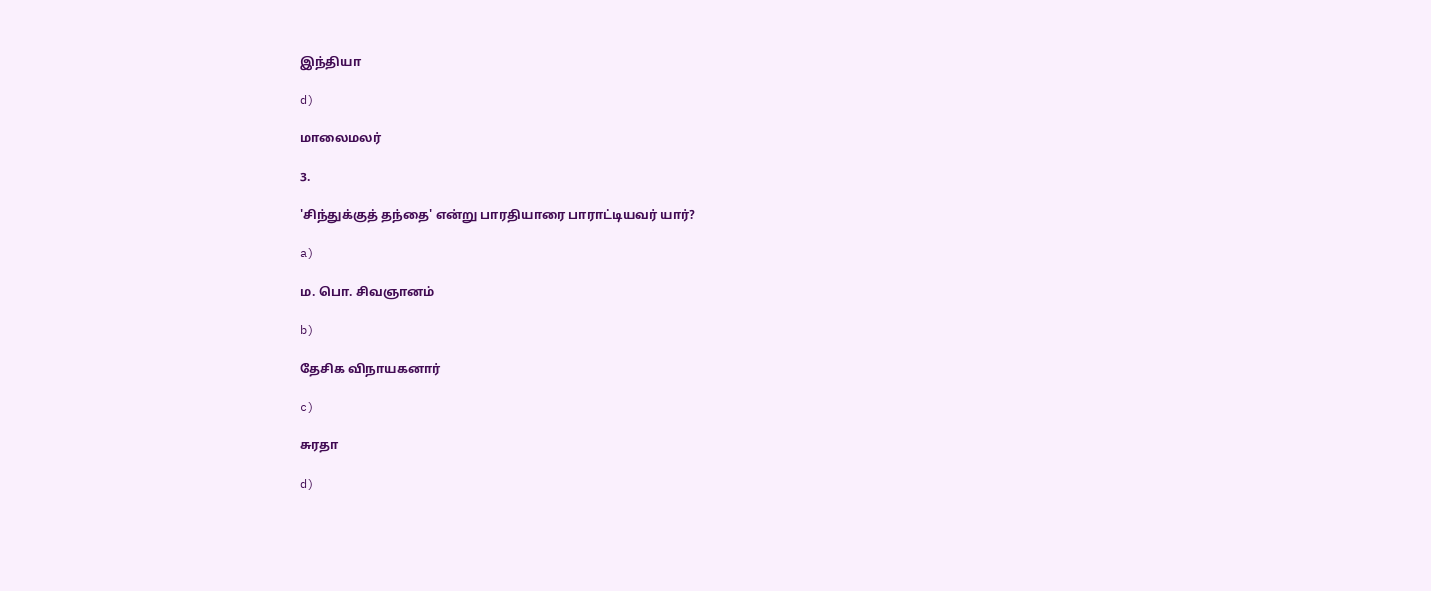இந்தியா

d)

மாலைமலர்

3.

'சிந்துக்குத் தந்தை' என்று பாரதியாரை பாராட்டியவர் யார்?

a)

ம. பொ. சிவஞானம்

b)

தேசிக விநாயகனார்

c)

சுரதா

d)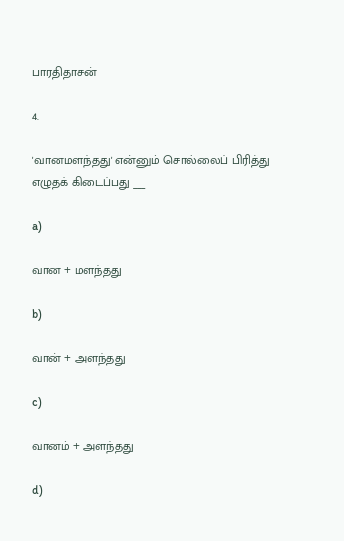பாரதிதாசன்

4.

'வானமளந்தது' என்னும் சொல்லைப் பிரித்து எழுதக் கிடைப்பது ___

a)

வான + மளந்தது

b)

வான் + அளந்தது

c)

வானம் + அளந்தது

d)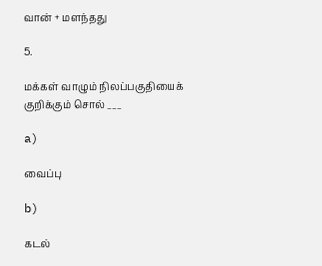வான் + மளந்தது

5.

மக்கள் வாழும் நிலப்பகுதியைக் குறிக்கும் சொல் ___

a)

வைப்பு

b)

கடல்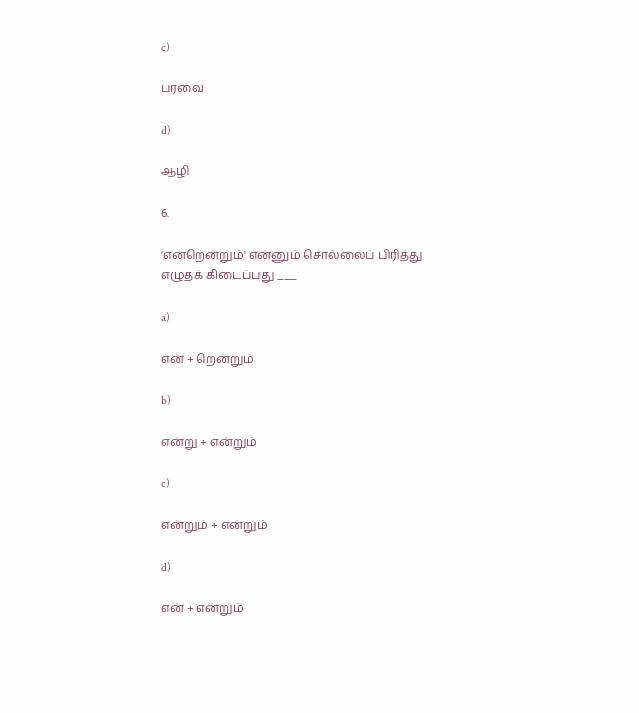c)

பரவை

d)

ஆழி

6.

'என்றென்றும்' என்னும் சொல்லைப் பிரித்து எழுதக் கிடைப்பது ___

a)

என் + றென்றும்

b)

என்று + என்றும்

c)

என்றும் + என்றும்

d)

என் + என்றும்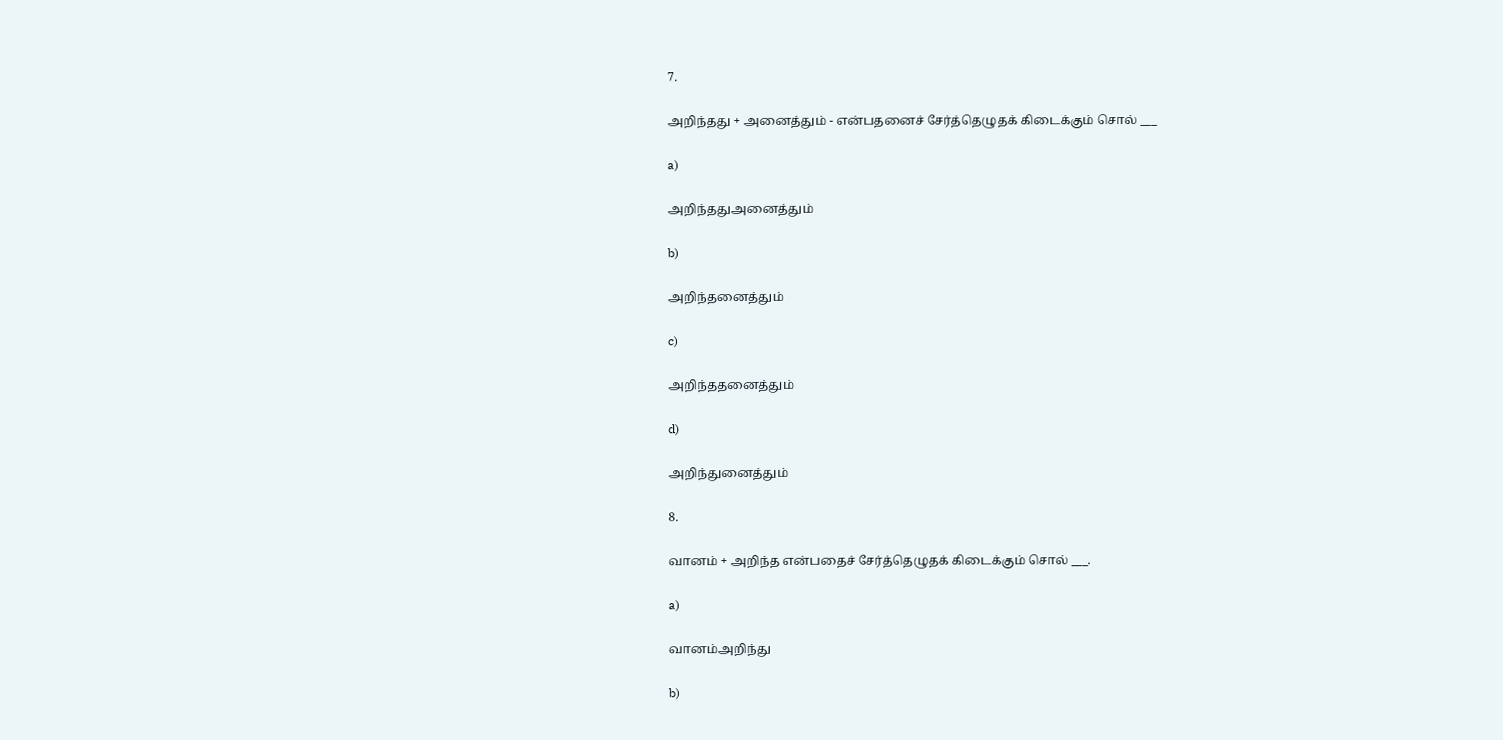7.

அறிந்தது + அனைத்தும் - என்பதனைச் சேர்த்தெழுதக் கிடைக்கும் சொல் ___

a)

அறிந்ததுஅனைத்தும்

b)

அறிந்தனைத்தும்

c)

அறிந்ததனைத்தும்

d)

அறிந்துனைத்தும்

8.

வானம் + அறிந்த என்பதைச் சேர்த்தெழுதக் கிடைக்கும் சொல் ___.

a)

வானம்அறிந்து

b)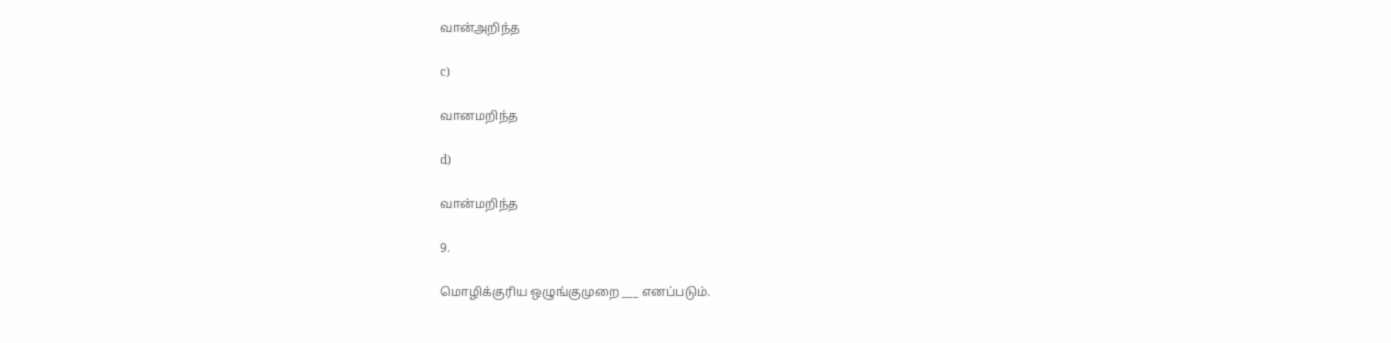வான்அறிந்த

c)

வானமறிந்த

d)

வான்மறிந்த

9.

மொழிக்குரிய ஒழுங்குமுறை ___ எனப்படும்.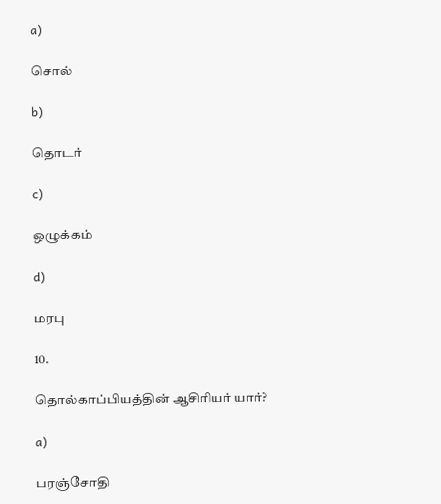a)

சொல்

b)

தொடர்

c)

ஒழுக்கம்

d)

மரபு

10.

தொல்காப்பியத்தின் ஆசிரியர் யார்?

a)

பரஞ்சோதி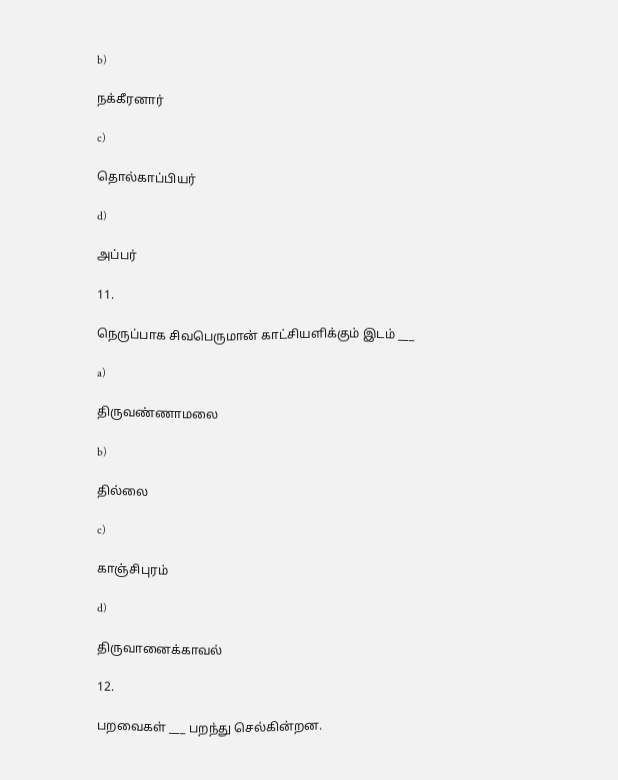b)

நக்கீரனார்

c)

தொல்காப்பியர்

d)

அப்பர்

11.

நெருப்பாக சிவபெருமான் காட்சியளிக்கும் இடம் ___

a)

திருவண்ணாமலை

b)

தில்லை

c)

காஞ்சிபுரம்

d)

திருவானைக்காவல்

12.

பறவைகள் ___ பறந்து செல்கின்றன.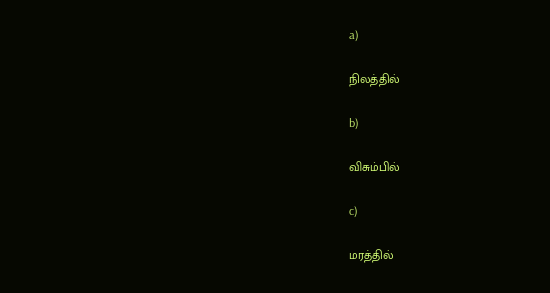a)

நிலத்தில்

b)

விசும்பில்

c)

மரத்தில்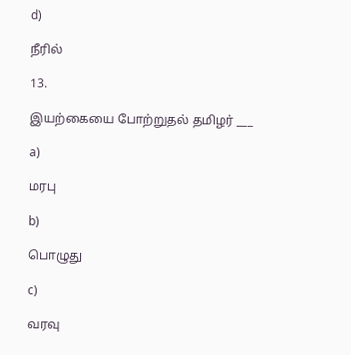d)

நீரில்

13.

இயற்கையை போற்றுதல் தமிழர் ___

a)

மரபு

b)

பொழுது

c)

வரவு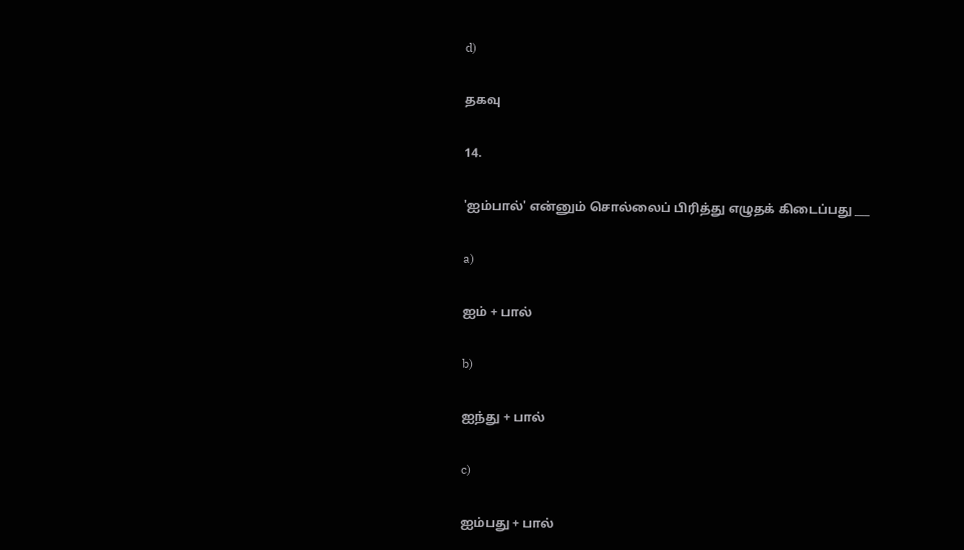d)

தகவு

14.

'ஐம்பால்' என்னும் சொல்லைப் பிரித்து எழுதக் கிடைப்பது ___

a)

ஐம் + பால்

b)

ஐந்து + பால்

c)

ஐம்பது + பால்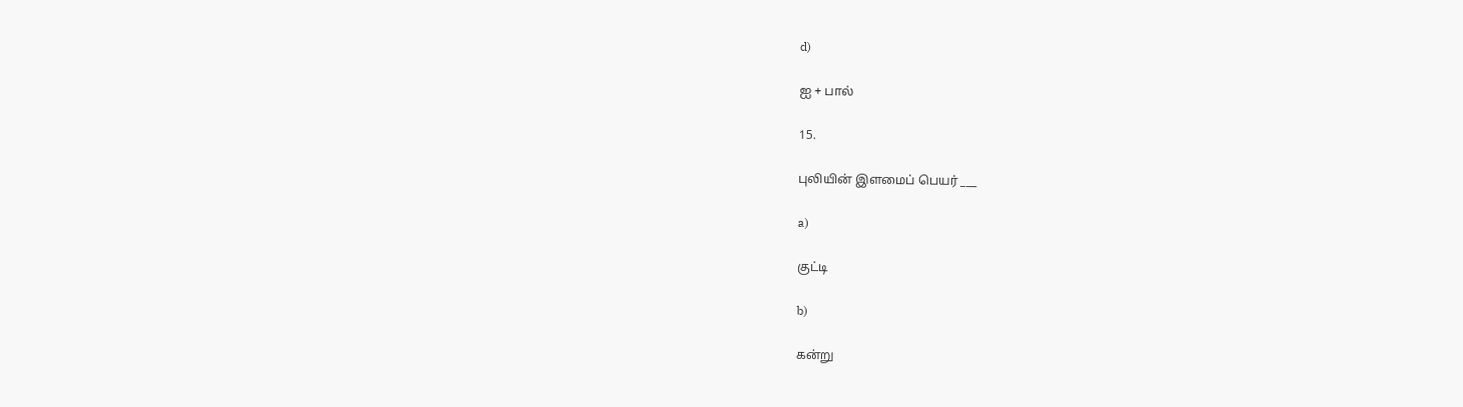d)

ஐ + பால்

15.

புலியின் இளமைப் பெயர் ___

a)

குட்டி

b)

கன்று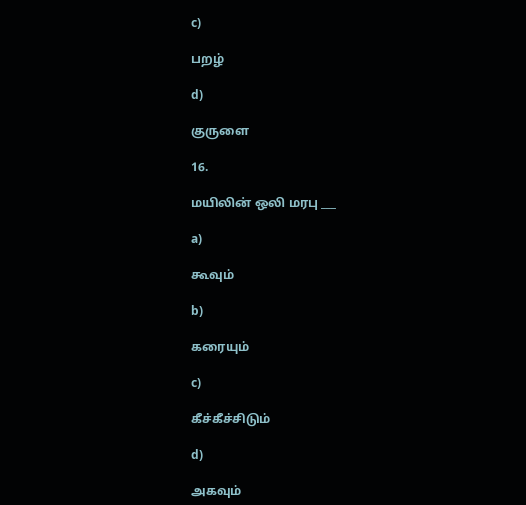c)

பறழ்

d)

குருளை

16.

மயிலின் ஒலி மரபு ___

a)

கூவும்

b)

கரையும்

c)

கீச்கீச்சிடும்

d)

அகவும்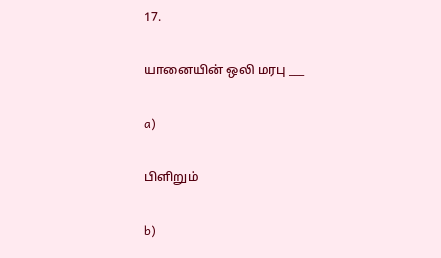17.

யானையின் ஒலி மரபு ___

a)

பிளிறும்

b)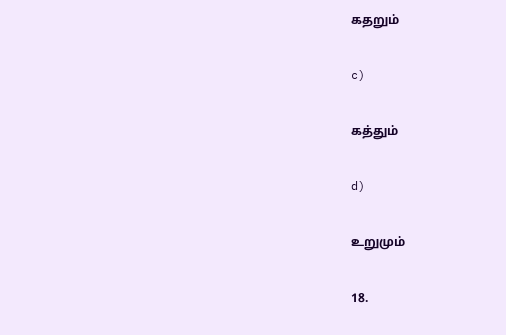கதறும்

c)

கத்தும்

d)

உறுமும்

18.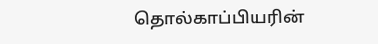தொல்காப்பியரின்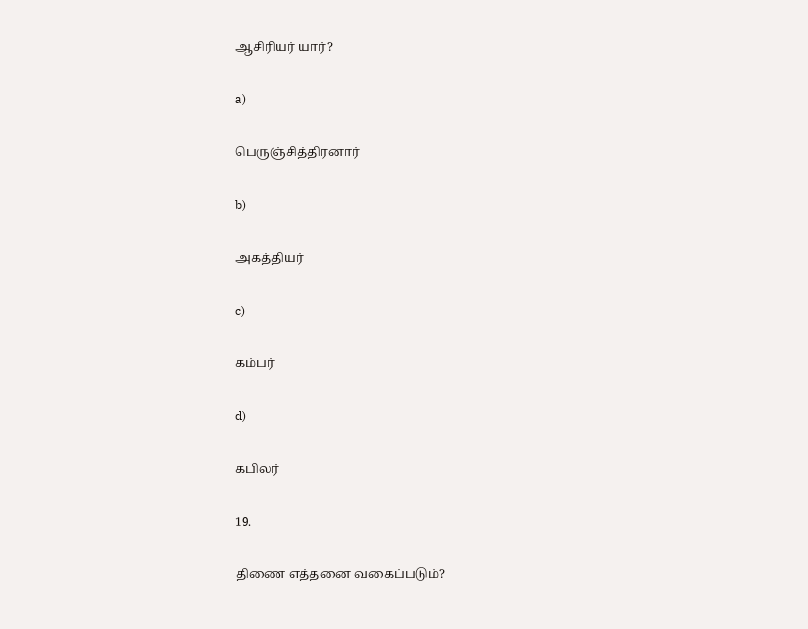ஆசிரியர் யார்?

a)

பெருஞ்சித்திரனார்

b)

அகத்தியர்

c)

கம்பர்

d)

கபிலர்

19.

திணை எத்தனை வகைப்படும்?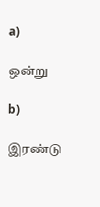a)

ஒன்று

b)

இரண்டு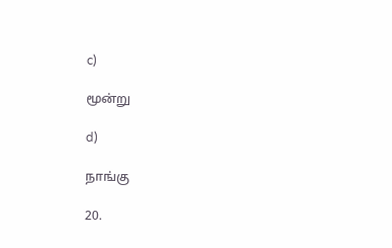c)

மூன்று

d)

நாங்கு

20.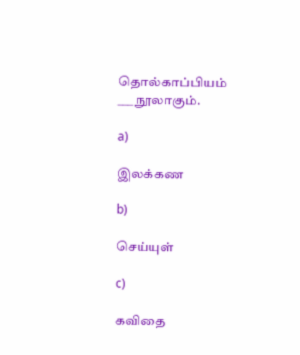தொல்காப்பியம் ___ நூலாகும்.

a)

இலக்கண

b)

செய்யுள்

c)

கவிதை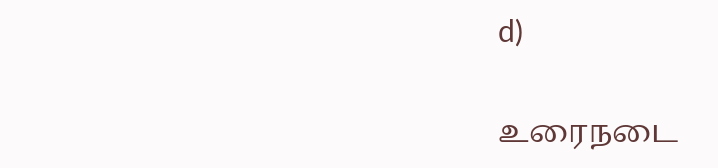d)

உரைநடை